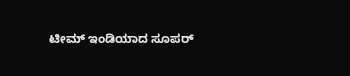ಟೀಮ್ ಇಂಡಿಯಾದ ಸೂಪರ್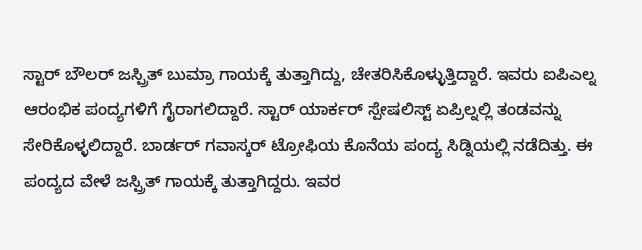ಸ್ಟಾರ್ ಬೌಲರ್ ಜಸ್ಪ್ರಿತ್ ಬುಮ್ರಾ ಗಾಯಕ್ಕೆ ತುತ್ತಾಗಿದ್ದು, ಚೇತರಿಸಿಕೊಳ್ಳುತ್ತಿದ್ದಾರೆ. ಇವರು ಐಪಿಎಲ್ನ ಆರಂಭಿಕ ಪಂದ್ಯಗಳಿಗೆ ಗೈರಾಗಲಿದ್ದಾರೆ. ಸ್ಟಾರ್ ಯಾರ್ಕರ್ ಸ್ಪೇಷಲಿಸ್ಟ್ ಏಪ್ರಿಲ್ನಲ್ಲಿ ತಂಡವನ್ನು ಸೇರಿಕೊಳ್ಳಲಿದ್ದಾರೆ. ಬಾರ್ಡರ್ ಗವಾಸ್ಕರ್ ಟ್ರೋಫಿಯ ಕೊನೆಯ ಪಂದ್ಯ ಸಿಡ್ನಿಯಲ್ಲಿ ನಡೆದಿತ್ತು. ಈ ಪಂದ್ಯದ ವೇಳೆ ಜಸ್ಪ್ರಿತ್ ಗಾಯಕ್ಕೆ ತುತ್ತಾಗಿದ್ದರು. ಇವರ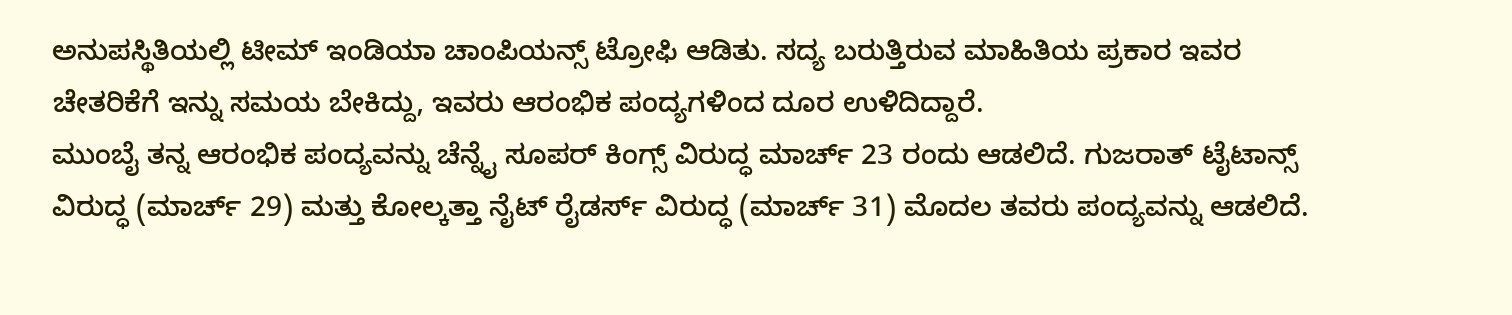ಅನುಪಸ್ಥಿತಿಯಲ್ಲಿ ಟೀಮ್ ಇಂಡಿಯಾ ಚಾಂಪಿಯನ್ಸ್ ಟ್ರೋಫಿ ಆಡಿತು. ಸದ್ಯ ಬರುತ್ತಿರುವ ಮಾಹಿತಿಯ ಪ್ರಕಾರ ಇವರ ಚೇತರಿಕೆಗೆ ಇನ್ನು ಸಮಯ ಬೇಕಿದ್ದು, ಇವರು ಆರಂಭಿಕ ಪಂದ್ಯಗಳಿಂದ ದೂರ ಉಳಿದಿದ್ದಾರೆ.
ಮುಂಬೈ ತನ್ನ ಆರಂಭಿಕ ಪಂದ್ಯವನ್ನು ಚೆನ್ನೈ ಸೂಪರ್ ಕಿಂಗ್ಸ್ ವಿರುದ್ಧ ಮಾರ್ಚ್ 23 ರಂದು ಆಡಲಿದೆ. ಗುಜರಾತ್ ಟೈಟಾನ್ಸ್ ವಿರುದ್ಧ (ಮಾರ್ಚ್ 29) ಮತ್ತು ಕೋಲ್ಕತ್ತಾ ನೈಟ್ ರೈಡರ್ಸ್ ವಿರುದ್ಧ (ಮಾರ್ಚ್ 31) ಮೊದಲ ತವರು ಪಂದ್ಯವನ್ನು ಆಡಲಿದೆ.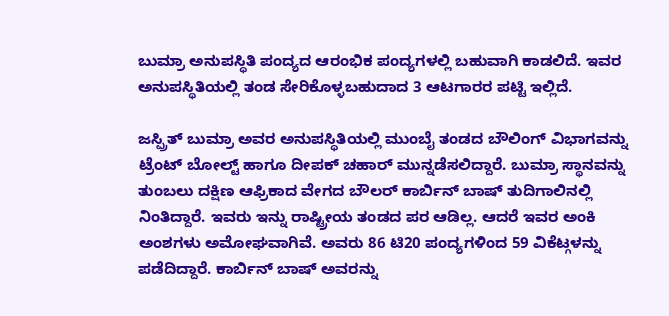ಬುಮ್ರಾ ಅನುಪಸ್ಥಿತಿ ಪಂದ್ಯದ ಆರಂಭಿಕ ಪಂದ್ಯಗಳಲ್ಲಿ ಬಹುವಾಗಿ ಕಾಡಲಿದೆ. ಇವರ ಅನುಪಸ್ಥಿತಿಯಲ್ಲಿ ತಂಡ ಸೇರಿಕೊಳ್ಳಬಹುದಾದ 3 ಆಟಗಾರರ ಪಟ್ಟಿ ಇಲ್ಲಿದೆ.

ಜಸ್ಪ್ರಿತ್ ಬುಮ್ರಾ ಅವರ ಅನುಪಸ್ಥಿತಿಯಲ್ಲಿ ಮುಂಬೈ ತಂಡದ ಬೌಲಿಂಗ್ ವಿಭಾಗವನ್ನು ಟ್ರೆಂಟ್ ಬೋಲ್ಟ್ ಹಾಗೂ ದೀಪಕ್ ಚಹಾರ್ ಮುನ್ನಡೆಸಲಿದ್ದಾರೆ. ಬುಮ್ರಾ ಸ್ಥಾನವನ್ನು ತುಂಬಲು ದಕ್ಷಿಣ ಆಫ್ರಿಕಾದ ವೇಗದ ಬೌಲರ್ ಕಾರ್ಬಿನ್ ಬಾಷ್ ತುದಿಗಾಲಿನಲ್ಲಿ ನಿಂತಿದ್ದಾರೆ. ಇವರು ಇನ್ನು ರಾಷ್ಟ್ರೀಯ ತಂಡದ ಪರ ಆಡಿಲ್ಲ. ಆದರೆ ಇವರ ಅಂಕಿ ಅಂಶಗಳು ಅಮೋಘವಾಗಿವೆ. ಅವರು 86 ಟಿ20 ಪಂದ್ಯಗಳಿಂದ 59 ವಿಕೆಟ್ಗಳನ್ನು ಪಡೆದಿದ್ದಾರೆ. ಕಾರ್ಬಿನ್ ಬಾಷ್ ಅವರನ್ನು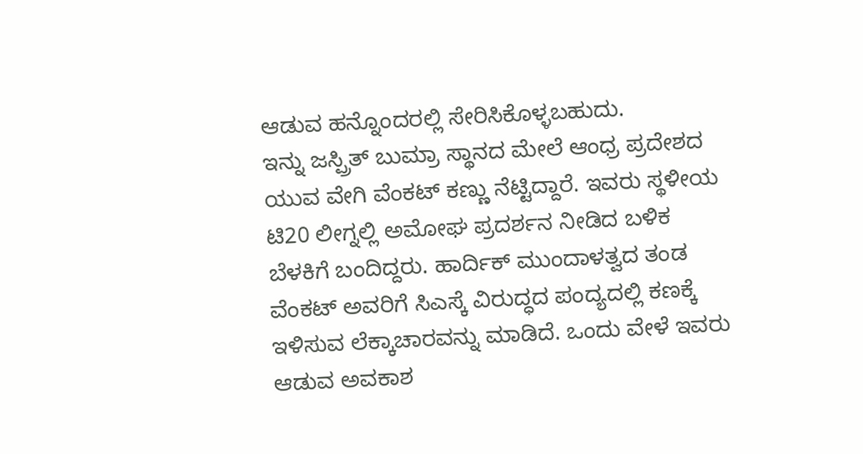ಆಡುವ ಹನ್ನೊಂದರಲ್ಲಿ ಸೇರಿಸಿಕೊಳ್ಳಬಹುದು.
ಇನ್ನು ಜಸ್ಪ್ರಿತ್ ಬುಮ್ರಾ ಸ್ಥಾನದ ಮೇಲೆ ಆಂಧ್ರ ಪ್ರದೇಶದ ಯುವ ವೇಗಿ ವೆಂಕಟ್ ಕಣ್ಣು ನೆಟ್ಟಿದ್ದಾರೆ. ಇವರು ಸ್ಥಳೀಯ ಟಿ20 ಲೀಗ್ನಲ್ಲಿ ಅಮೋಘ ಪ್ರದರ್ಶನ ನೀಡಿದ ಬಳಿಕ ಬೆಳಕಿಗೆ ಬಂದಿದ್ದರು. ಹಾರ್ದಿಕ್ ಮುಂದಾಳತ್ವದ ತಂಡ ವೆಂಕಟ್ ಅವರಿಗೆ ಸಿಎಸ್ಕೆ ವಿರುದ್ಧದ ಪಂದ್ಯದಲ್ಲಿ ಕಣಕ್ಕೆ ಇಳಿಸುವ ಲೆಕ್ಕಾಚಾರವನ್ನು ಮಾಡಿದೆ. ಒಂದು ವೇಳೆ ಇವರು ಆಡುವ ಅವಕಾಶ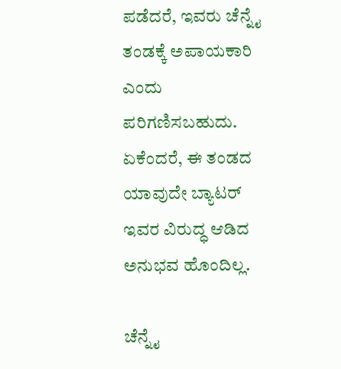ಪಡೆದರೆ, ಇವರು ಚೆನ್ನೈ ತಂಡಕ್ಕೆ ಅಪಾಯಕಾರಿ ಎಂದು ಪರಿಗಣಿಸಬಹುದು. ಏಕೆಂದರೆ, ಈ ತಂಡದ ಯಾವುದೇ ಬ್ಯಾಟರ್ ಇವರ ವಿರುದ್ಧ ಆಡಿದ ಅನುಭವ ಹೊಂದಿಲ್ಲ.

ಚೆನ್ನೈ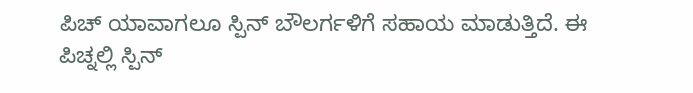ಪಿಚ್ ಯಾವಾಗಲೂ ಸ್ಪಿನ್ ಬೌಲರ್ಗಳಿಗೆ ಸಹಾಯ ಮಾಡುತ್ತಿದೆ. ಈ ಪಿಚ್ನಲ್ಲಿ ಸ್ಪಿನ್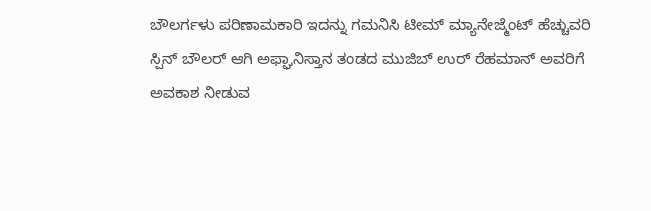ಬೌಲರ್ಗಳು ಪರಿಣಾಮಕಾರಿ ಇದನ್ನು ಗಮನಿಸಿ ಟೀಮ್ ಮ್ಯಾನೇಜ್ಮೆಂಟ್ ಹೆಚ್ಚುವರಿ ಸ್ಪಿನ್ ಬೌಲರ್ ಆಗಿ ಅಫ್ಘಾನಿಸ್ತಾನ ತಂಡದ ಮುಜಿಬ್ ಉರ್ ರೆಹಮಾನ್ ಅವರಿಗೆ ಅವಕಾಶ ನೀಡುವ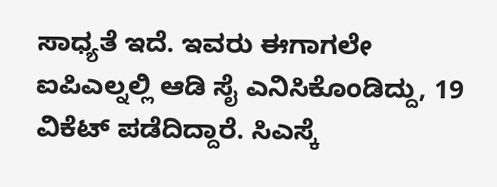ಸಾಧ್ಯತೆ ಇದೆ. ಇವರು ಈಗಾಗಲೇ ಐಪಿಎಲ್ನಲ್ಲಿ ಆಡಿ ಸೈ ಎನಿಸಿಕೊಂಡಿದ್ದು, 19 ವಿಕೆಟ್ ಪಡೆದಿದ್ದಾರೆ. ಸಿಎಸ್ಕೆ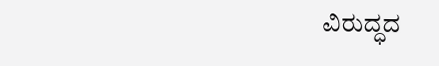ವಿರುದ್ಧದ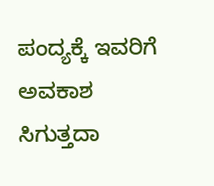ಪಂದ್ಯಕ್ಕೆ ಇವರಿಗೆ ಅವಕಾಶ ಸಿಗುತ್ತದಾ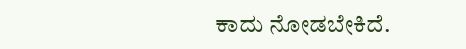ಕಾದು ನೋಡಬೇಕಿದೆ.